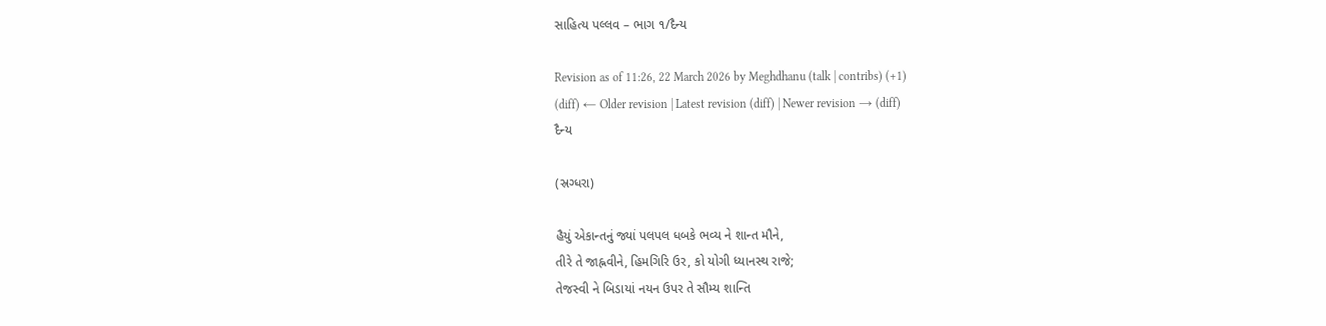સાહિત્ય પલ્લવ – ભાગ ૧/દૈન્ય

Revision as of 11:26, 22 March 2026 by Meghdhanu (talk | contribs) (+1)
(diff) ← Older revision | Latest revision (diff) | Newer revision → (diff)
દૈન્ય

(સ્રગ્ધરા)

હૈયું એકાન્તનું જ્યાં પલપલ ધબકે ભવ્ય ને શાન્ત મૌને,
તીરે તે જાહ્નવીને, હિમગિરિ ઉર, કો યોગી ધ્યાનસ્થ રાજે;
તેજસ્વી ને બિડાયાં નયન ઉપર તે સૌમ્ય શાન્તિ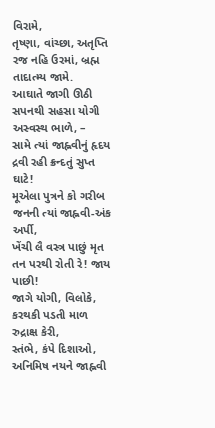વિરામે,
તૃષ્ણા, વાંચ્છા, અતૃપ્તિ રજ નહિ ઉરમાં, બ્રહ્મ તાદાત્મ્ય જામે.
આઘાતે જાગી ઊઠી સપનથી સહસા યોગી અસ્વસ્થ ભાળે, –
સામે ત્યાં જાહ્નવીનું હૃદય દ્રવી રહી ક્રન્દતું સુપ્ત ઘાટે!
મૂએલા પુત્રને કો ગરીબ જનની ત્યાં જાહ્નવી-અંક અર્પી,
ખેંચી લૈ વસ્ત્ર પાછું મૃત તન પરથી રોતી રે! જાય પાછી!
જાગે યોગી, વિલોકે, કરથકી પડતી માળ રુદ્રાક્ષ કેરી,
સ્તંભે, કંપે દિશાઓ, અનિમિષ નયને જાહ્નવી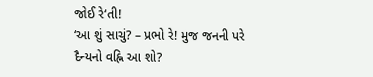જોઈ રે‘તી!
‘આ શું સાચું? – પ્રભો રે! મુજ જનની પરે
દૈન્યનો વહ્નિ આ શો?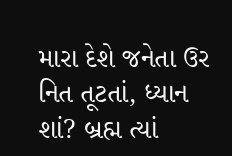મારા દેશે જનેતા ઉર નિત તૂટતાં, ધ્યાન શાં? બ્રહ્મ ત્યાં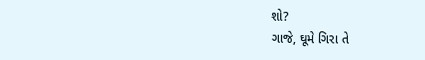શો?
ગાજે, ઘૂમે ગિરા તે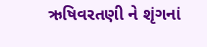ઋષિવરતણી ને શૃંગનાં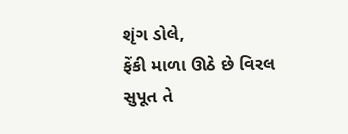શૃંગ ડોલે,
ફેંકી માળા ઊઠે છે વિરલ સુપૂત તે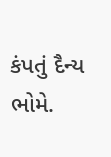કંપતું દૈન્ય ભોમે.